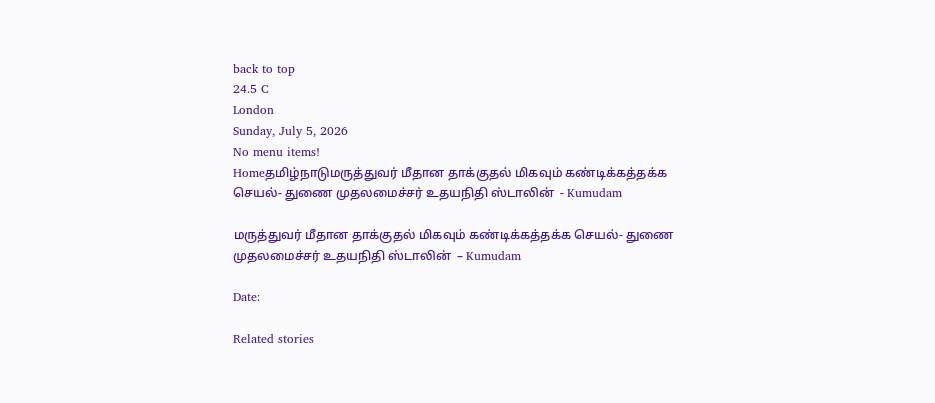back to top
24.5 C
London
Sunday, July 5, 2026
No menu items!
Homeதமிழ்நாடுமருத்துவர் மீதான தாக்குதல் மிகவும் கண்டிக்கத்தக்க செயல்- துணை முதலமைச்சர் உதயநிதி ஸ்டாலின்  - Kumudam

மருத்துவர் மீதான தாக்குதல் மிகவும் கண்டிக்கத்தக்க செயல்- துணை முதலமைச்சர் உதயநிதி ஸ்டாலின்  – Kumudam

Date:

Related stories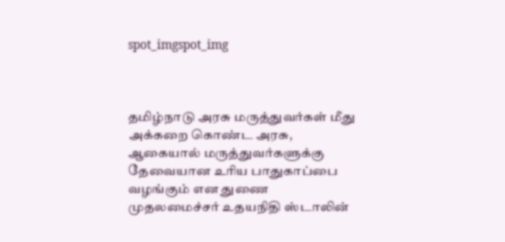spot_imgspot_img



தமிழ்நாடு அரசு மருத்துவர்கள் மீது அக்கறை கொண்ட அரசு, ஆகையால் மருத்துவர்களுக்கு தேவையான உரிய பாதுகாப்பை வழங்கும் என துணை முதலமைச்சர் உதயநிதி ஸ்டாலின்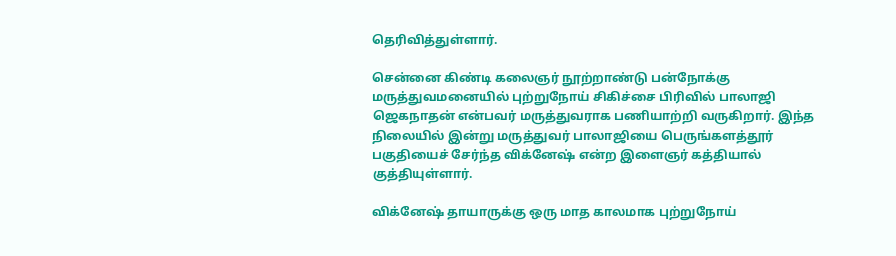தெரிவித்துள்ளார்.

சென்னை கிண்டி கலைஞர் நூற்றாண்டு பன்நோக்கு மருத்துவமனையில் புற்றுநோய் சிகிச்சை பிரிவில் பாலாஜி ஜெகநாதன் என்பவர் மருத்துவராக பணியாற்றி வருகிறார். இந்த நிலையில் இன்று மருத்துவர் பாலாஜியை பெருங்களத்தூர் பகுதியைச் சேர்ந்த விக்னேஷ் என்ற இளைஞர் கத்தியால் குத்தியுள்ளார்.

விக்னேஷ் தாயாருக்கு ஒரு மாத காலமாக புற்றுநோய்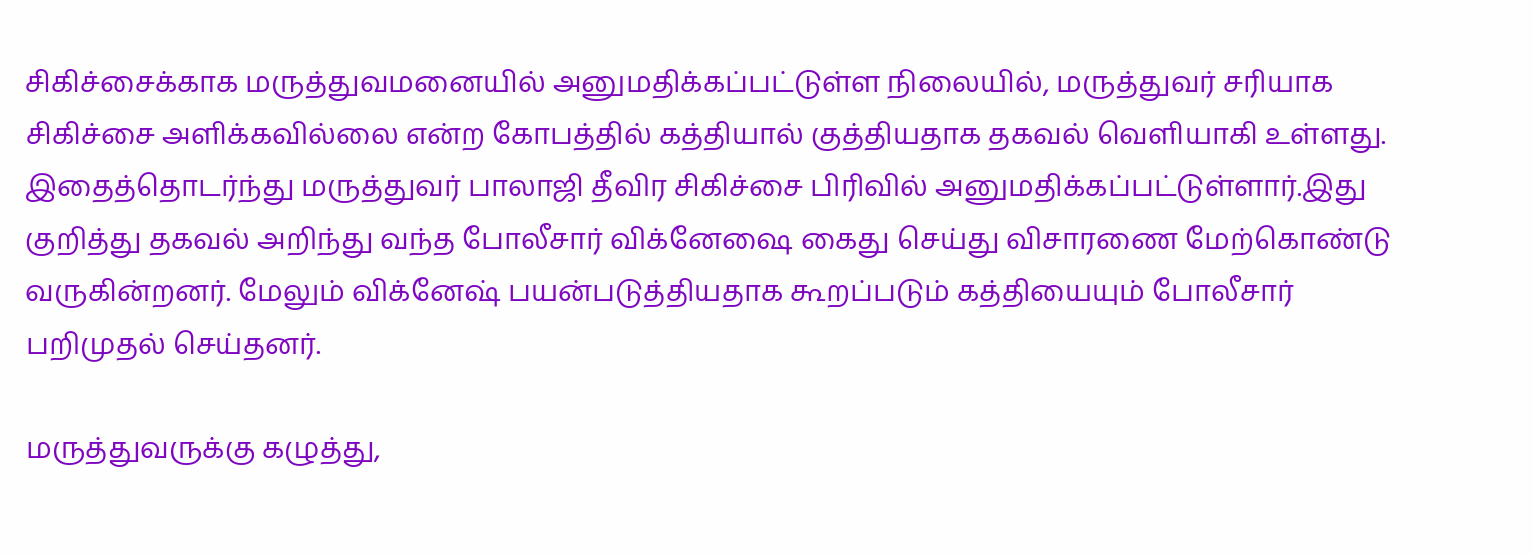சிகிச்சைக்காக மருத்துவமனையில் அனுமதிக்கப்பட்டுள்ள நிலையில், மருத்துவர் சரியாக சிகிச்சை அளிக்கவில்லை என்ற கோபத்தில் கத்தியால் குத்தியதாக தகவல் வெளியாகி உள்ளது. இதைத்தொடர்ந்து மருத்துவர் பாலாஜி தீவிர சிகிச்சை பிரிவில் அனுமதிக்கப்பட்டுள்ளார்.இது குறித்து தகவல் அறிந்து வந்த போலீசார் விக்னேஷை கைது செய்து விசாரணை மேற்கொண்டு வருகின்றனர். மேலும் விக்னேஷ் பயன்படுத்தியதாக கூறப்படும் கத்தியையும் போலீசார் பறிமுதல் செய்தனர்.

மருத்துவருக்கு கழுத்து,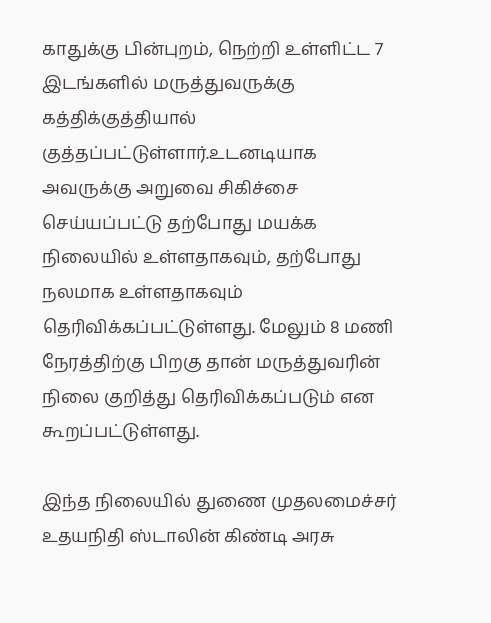காதுக்கு பின்புறம், நெற்றி உள்ளிட்ட 7 இடங்களில் மருத்துவருக்கு கத்திக்குத்தியால் குத்தப்பட்டுள்ளார்.உடனடியாக அவருக்கு அறுவை சிகிச்சை செய்யப்பட்டு தற்போது மயக்க நிலையில் உள்ளதாகவும், தற்போது நலமாக உள்ளதாகவும் தெரிவிக்கப்பட்டுள்ளது. மேலும் 8 மணி நேரத்திற்கு பிறகு தான் மருத்துவரின் நிலை குறித்து தெரிவிக்கப்படும் என கூறப்பட்டுள்ளது.

இந்த நிலையில் துணை முதலமைச்சர் உதயநிதி ஸ்டாலின் கிண்டி அரசு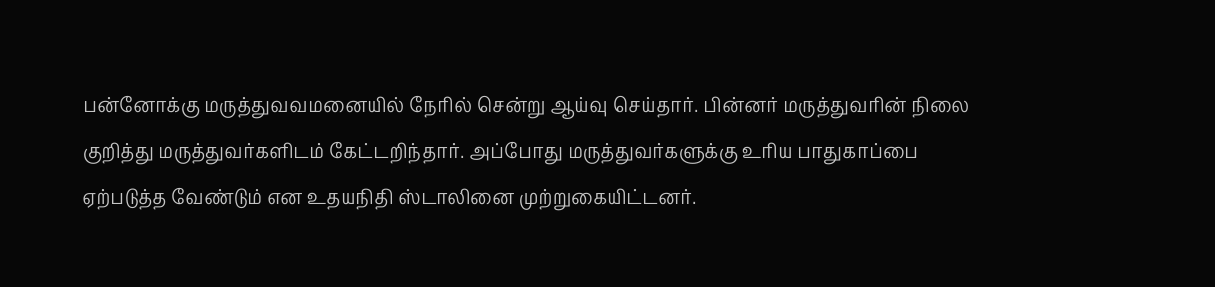பன்னோக்கு மருத்துவவமனையில் நேரில் சென்று ஆய்வு செய்தார். பின்னர் மருத்துவரின் நிலை குறித்து மருத்துவர்களிடம் கேட்டறிந்தார். அப்போது மருத்துவர்களுக்கு உரிய பாதுகாப்பை ஏற்படுத்த வேண்டும் என உதயநிதி ஸ்டாலினை முற்றுகையிட்டனர்.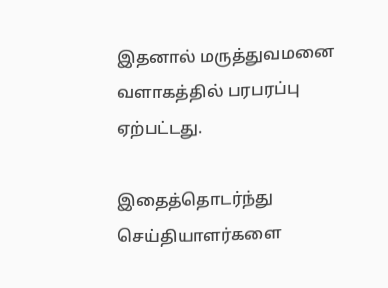இதனால் மருத்துவமனை வளாகத்தில் பரபரப்பு ஏற்பட்டது.

இதைத்தொடர்ந்து செய்தியாளர்களை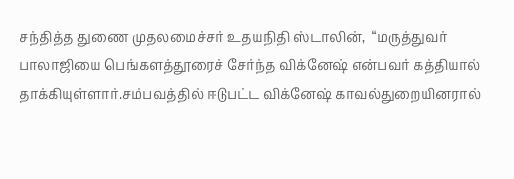சந்தித்த துணை முதலமைச்சர் உதயநிதி ஸ்டாலின்,  “மருத்துவர் பாலாஜியை பெங்களத்தூரைச் சேர்ந்த விக்னேஷ் என்பவர் கத்தியால் தாக்கியுள்ளார்.சம்பவத்தில் ஈடுபட்ட விக்னேஷ் காவல்துறையினரால்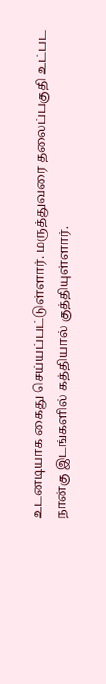உடனடியாக கைது செய்யப்பட்டுள்ளார். மருத்துவரை தலைப்பகுதி உட்பட நான்கு இடங்களில் கத்தியால் குத்தியுள்ளார்.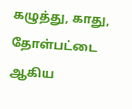கழுத்து, காது, தோள்பட்டை ஆகிய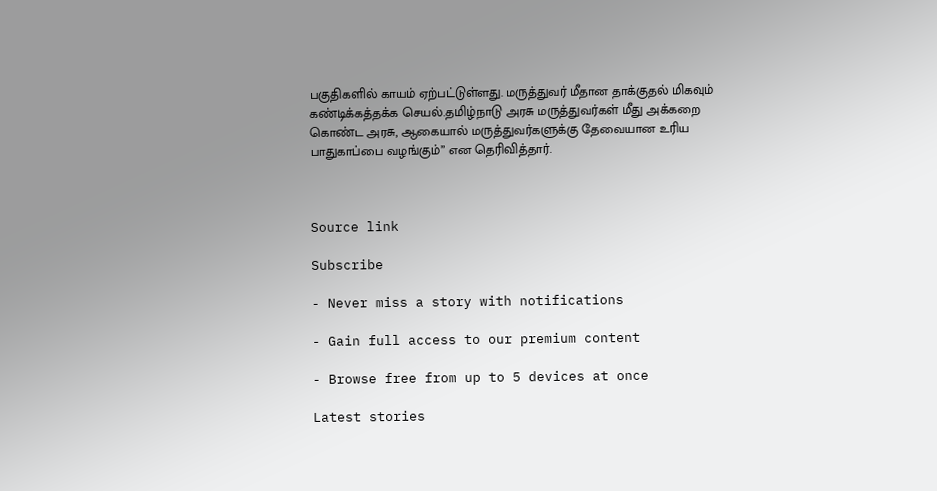பகுதிகளில் காயம் ஏற்பட்டுள்ளது. மருத்துவர் மீதான தாக்குதல் மிகவும் கண்டிக்கத்தக்க செயல்.தமிழ்நாடு அரசு மருத்துவர்கள் மீது அக்கறை கொண்ட அரசு, ஆகையால் மருத்துவர்களுக்கு தேவையான உரிய பாதுகாப்பை வழங்கும்” என தெரிவித்தார்.



Source link

Subscribe

- Never miss a story with notifications

- Gain full access to our premium content

- Browse free from up to 5 devices at once

Latest stories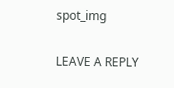spot_img

LEAVE A REPLY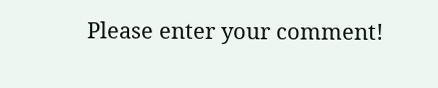Please enter your comment!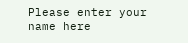Please enter your name here